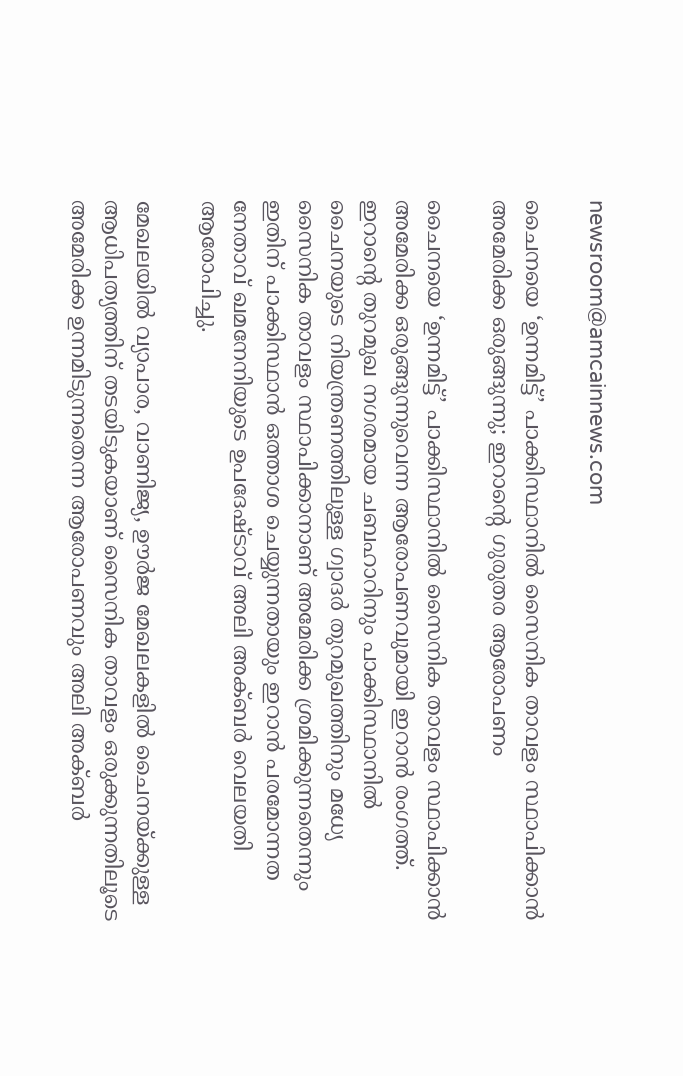newsroom@amcainnews.com

ചൈനയെ ‘ഉന്നമിട്ട്’ പാക്കിസ്ഥാനിൽ സൈനിക താവളം സ്ഥാപിക്കാൻ അമേരിക്ക ഒരുങ്ങുന്നു; ഇറാന്റെ ഗുരുതര ആരോപണം

ചൈനയെ ‘ഉന്നമിട്ട്’ പാക്കിസ്ഥാനിൽ സൈനിക താവളം സ്ഥാപിക്കാൻ അമേരിക്ക ഒരുങ്ങുന്നുവെന്ന ആരോപണവുമായി ഇറാൻ രംഗത്ത്. ഇറാന്റെ തുറമുഖ നഗരമായ ചബഹാറിനും പാക്കിസ്ഥാനിൽ ചൈനയുടെ നിയന്ത്രണത്തിലുള്ള ഗ്വാദർ തുറമുഖത്തിനും മധ്യേ സൈനിക താവളം സ്ഥാപിക്കാനാണ് അമേരിക്ക ശ്രമിക്കുന്നതെന്നും ഇതിന് പാക്കിസ്ഥാൻ ഒത്താശ ചെയ്യുന്നതായും ഇറാൻ പരമോന്നത നേതാവ് ഖമനേനിയുടെ ഉപദേഷ്ടാവ് അലി അക്ബർ വെലയതി ആരോപിച്ചു.

മേഖലയിൽ വ്യാപാര, വാണിജ്യ, ഊർജ മേഖലകളിൽ ചൈനയ്ക്കുള്ള ആധിപത്യത്തിന് തടയിടുകയാണ് സൈനിക താവളം ഒരുക്കുന്നതിലൂടെ അമേരിക്ക ഉന്നമിടുന്നതെന്ന ആരോപണവും അലി അക്ബർ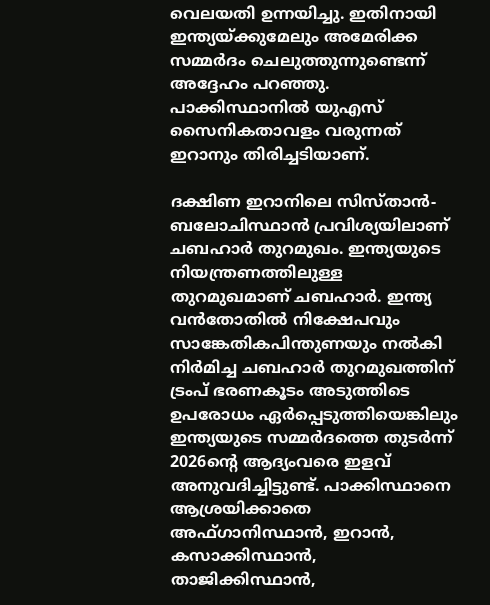വെലയതി ഉന്നയിച്ചു. ഇതിനായി ഇന്ത്യയ്ക്കുമേലും അമേരിക്ക സമ്മർദം ചെലുത്തുന്നുണ്ടെന്ന് അദ്ദേഹം പറഞ്ഞു. പാക്കിസ്ഥാനിൽ യുഎസ് സൈനികതാവളം വരുന്നത് ഇറാനും തിരിച്ചടിയാണ്.

ദക്ഷിണ ഇറാനിലെ സിസ്താൻ-ബലോചിസ്ഥാൻ പ്രവിശ്യയിലാണ് ചബഹാർ തുറമുഖം. ഇന്ത്യയുടെ നിയന്ത്രണത്തിലുള്ള തുറമുഖമാണ് ചബഹാർ. ഇന്ത്യ വൻതോതിൽ നിക്ഷേപവും സാങ്കേതികപിന്തുണയും നൽകി നിർമിച്ച ചബഹാർ തുറമുഖത്തിന് ട്രംപ് ഭരണകൂടം അടുത്തിടെ ഉപരോധം ഏർപ്പെടുത്തിയെങ്കിലും ഇന്ത്യയുടെ സമ്മർദത്തെ തുടർന്ന് 2026ന്റെ ആദ്യംവരെ ഇളവ് അനുവദിച്ചിട്ടുണ്ട്. പാക്കിസ്ഥാനെ ആശ്രയിക്കാതെ അഫ്ഗാനിസ്ഥാൻ, ഇറാൻ, കസാക്കിസ്ഥാൻ, താജിക്കിസ്ഥാൻ,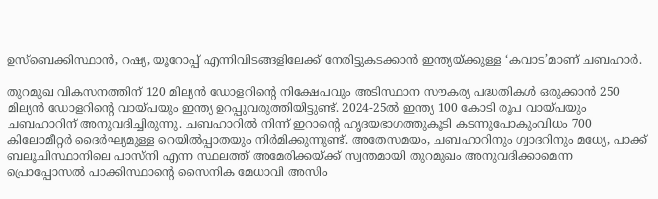ഉസ്ബെക്കിസ്ഥാൻ, റഷ്യ, യൂറോപ്പ് എന്നിവിടങ്ങളിലേക്ക് നേരിട്ടുകടക്കാൻ ഇന്ത്യയ്ക്കുള്ള ‘കവാട’മാണ് ചബഹാർ.

തുറമുഖ വികസനത്തിന് 120 മില്യൻ ഡോളറിന്റെ നിക്ഷേപവും അടിസ്ഥാന സൗകര്യ പദ്ധതികൾ ഒരുക്കാൻ 250 മില്യൻ ഡോളറിന്റെ വായ്പയും ഇന്ത്യ ഉറപ്പുവരുത്തിയിട്ടുണ്ട്. 2024-25ൽ ഇന്ത്യ 100 കോടി രൂപ വായ്പയും ചബഹാറിന് അനുവദിച്ചിരുന്നു. ചബഹാറിൽ നിന്ന് ഇറാന്റെ ഹൃദയഭാഗത്തുകൂടി കടന്നുപോകുംവിധം 700 കിലോമീറ്റർ ദൈർഘ്യമുള്ള റെയിൽപ്പാതയും നിർമിക്കുന്നുണ്ട്. അതേസമയം, ചബഹാറിനും ഗ്വാദറിനും മധ്യേ, പാക്ക് ബലൂചിസ്ഥാനിലെ പാസ്നി എന്ന സ്ഥലത്ത് അമേരിക്കയ്ക്ക് സ്വന്തമായി തുറമുഖം അനുവദിക്കാമെന്ന പ്രൊപ്പോസൽ പാക്കിസ്ഥാന്റെ സൈനിക മേധാവി അസിം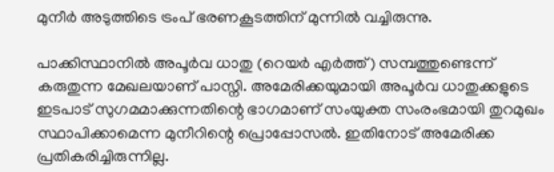മുനീർ അടുത്തിടെ ട്രംപ് ഭരണകൂടത്തിന് മുന്നിൽ വച്ചിരുന്നു.

പാക്കിസ്ഥാനിൽ അപൂർവ ധാതു (റെയർ എർത്ത്) സമ്പത്തുണ്ടെന്ന് കരുതുന്ന മേഖലയാണ് പാസ്നി. അമേരിക്കയുമായി അപൂർവ ധാതുക്കളുടെ ഇടപാട് സുഗമമാക്കുന്നതിന്റെ ഭാഗമാണ് സംയുക്ത സംരംഭമായി തുറമുഖം സ്ഥാപിക്കാമെന്ന മുനീറിന്റെ പ്രൊപ്പോസൽ. ഇതിനോട് അമേരിക്ക പ്രതികരിച്ചിരുന്നില്ല.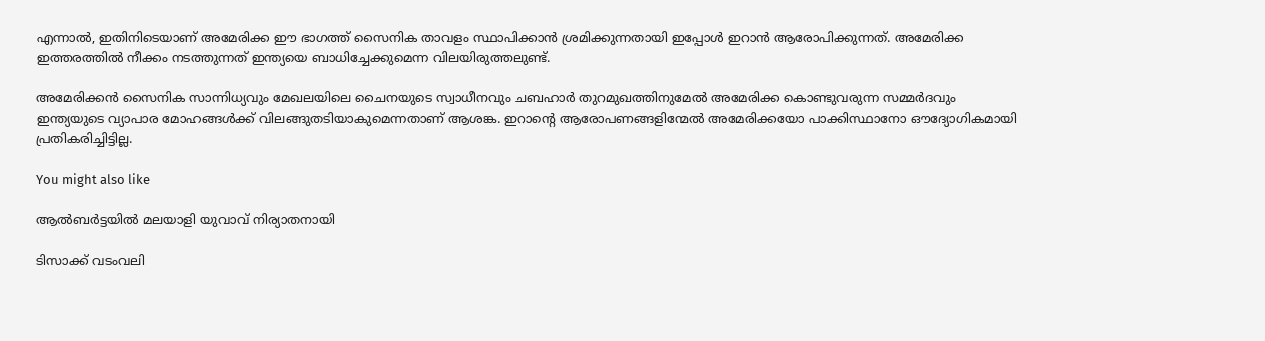എന്നാൽ, ഇതിനിടെയാണ് അമേരിക്ക ഈ ഭാഗത്ത് സൈനിക താവളം സ്ഥാപിക്കാൻ ശ്രമിക്കുന്നതായി ഇപ്പോൾ ഇറാൻ ആരോപിക്കുന്നത്. അമേരിക്ക ഇത്തരത്തിൽ നീക്കം നടത്തുന്നത് ഇന്ത്യയെ ബാധിച്ചേക്കുമെന്ന വിലയിരുത്തലുണ്ട്.

അമേരിക്കൻ സൈനിക സാന്നിധ്യവും മേഖലയിലെ ചൈനയുടെ സ്വാധീനവും ചബഹാർ തുറമുഖത്തിനുമേൽ അമേരിക്ക കൊണ്ടുവരുന്ന സമ്മർദവും ഇന്ത്യയുടെ വ്യാപാര മോഹങ്ങൾക്ക് വിലങ്ങുതടിയാകുമെന്നതാണ് ആശങ്ക. ഇറാന്റെ ആരോപണങ്ങളിന്മേൽ അമേരിക്കയോ പാക്കിസ്ഥാനോ ഔദ്യോഗികമായി പ്രതികരിച്ചിട്ടില്ല.

You might also like

ആൽബർട്ടയിൽ മലയാളി യുവാവ് നിര്യാതനായി

ടിസാക്ക് വടംവലി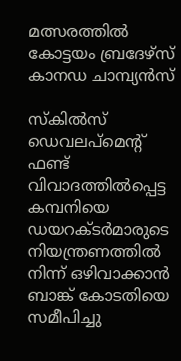മത്സരത്തിൽ കോട്ടയം ബ്രദേഴ്‌സ് കാനഡ ചാമ്പ്യന്‍സ്

സ്കിൽസ് ഡെവലപ്‌മെന്റ് ഫണ്ട് വിവാദത്തിൽപ്പെട്ട കമ്പനിയെ ഡയറക്ടർമാരുടെ നിയന്ത്രണത്തിൽ നിന്ന് ഒഴിവാക്കാൻ ബാങ്ക് കോടതിയെ സമീപിച്ചു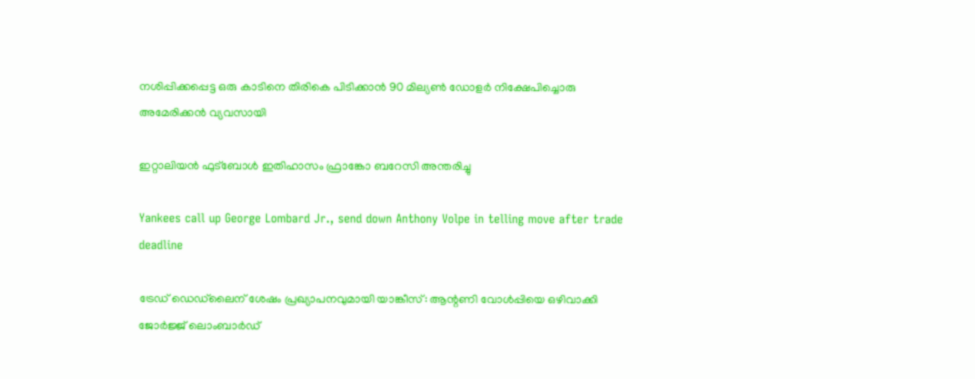നശിപ്പിക്കപ്പെട്ട ഒരു കാടിനെ തിരികെ പിടിക്കാൻ 90 മില്യൺ ഡോളർ നിക്ഷേപിച്ചൊരു അമേരിക്കൻ വ്യവസായി

ഇറ്റാലിയൻ ഫുട്‌ബോൾ ഇതിഹാസം ഫ്രാങ്കോ ബറേസി അന്തരിച്ചു

Yankees call up George Lombard Jr., send down Anthony Volpe in telling move after trade deadline

ട്രേഡ് ഡെഡ്‌ലൈന് ശേഷം പ്രഖ്യാപനവുമായി യാങ്കീസ്: ആന്റണി വോൾപ്പിയെ ഒഴിവാക്കി ജോർജ്ജ് ലൊംബാർഡ്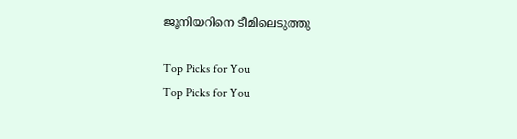ജൂനിയറിനെ ടീമിലെടുത്തു

Top Picks for You
Top Picks for You